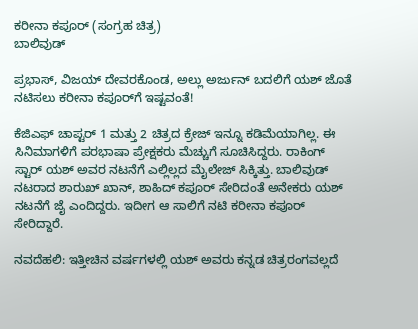ಕರೀನಾ ಕಪೂರ್ (ಸಂಗ್ರಹ ಚಿತ್ರ)
ಬಾಲಿವುಡ್

ಪ್ರಭಾಸ್, ವಿಜಯ್ ದೇವರಕೊಂಡ, ಅಲ್ಲು ಅರ್ಜುನ್ ಬದಲಿಗೆ ಯಶ್ ಜೊತೆ ನಟಿಸಲು ಕರೀನಾ ಕಪೂರ್‌ಗೆ ಇಷ್ಟವಂತೆ!

ಕೆಜಿಎಫ್ ಚಾಪ್ಟರ್ 1 ಮತ್ತು 2 ಚಿತ್ರದ ಕ್ರೇಜ್ ಇನ್ನೂ ಕಡಿಮೆಯಾಗಿಲ್ಲ. ಈ ಸಿನಿಮಾಗಳಿಗೆ ಪರಭಾಷಾ ಪ್ರೇಕ್ಷಕರು ಮೆಚ್ಚುಗೆ ಸೂಚಿಸಿದ್ದರು. ರಾಕಿಂಗ್ ಸ್ಟಾರ್ ಯಶ್ ಅವರ ನಟನೆಗೆ ಎಲ್ಲಿಲ್ಲದ ಮೈಲೇಜ್ ಸಿಕ್ಕಿತ್ತು. ಬಾಲಿವುಡ್ ನಟರಾದ ಶಾರುಖ್ ಖಾನ್, ಶಾಹಿದ್ ಕಪೂರ್ ಸೇರಿದಂತೆ ಅನೇಕರು ಯಶ್ ನಟನೆಗೆ ಜೈ ಎಂದಿದ್ದರು. ಇದೀಗ ಆ ಸಾಲಿಗೆ ನಟಿ ಕರೀನಾ ಕಪೂರ್ ಸೇರಿದ್ದಾರೆ.

ನವದೆಹಲಿ: ಇತ್ತೀಚಿನ ವರ್ಷಗಳಲ್ಲಿ ಯಶ್ ಅವರು ಕನ್ನಡ ಚಿತ್ರರಂಗವಲ್ಲದೆ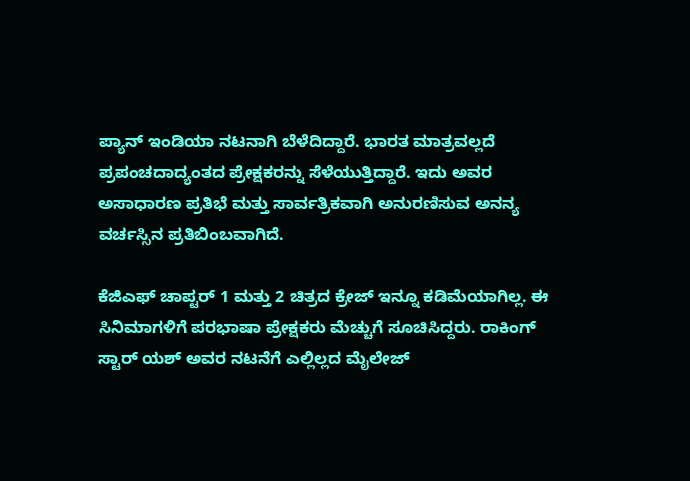ಪ್ಯಾನ್ ಇಂಡಿಯಾ ನಟನಾಗಿ ಬೆಳೆದಿದ್ದಾರೆ. ಭಾರತ ಮಾತ್ರವಲ್ಲದೆ ಪ್ರಪಂಚದಾದ್ಯಂತದ ಪ್ರೇಕ್ಷಕರನ್ನು ಸೆಳೆಯುತ್ತಿದ್ದಾರೆ. ಇದು ಅವರ ಅಸಾಧಾರಣ ಪ್ರತಿಭೆ ಮತ್ತು ಸಾರ್ವತ್ರಿಕವಾಗಿ ಅನುರಣಿಸುವ ಅನನ್ಯ ವರ್ಚಸ್ಸಿನ ಪ್ರತಿಬಿಂಬವಾಗಿದೆ.

ಕೆಜಿಎಫ್ ಚಾಪ್ಟರ್ 1 ಮತ್ತು 2 ಚಿತ್ರದ ಕ್ರೇಜ್ ಇನ್ನೂ ಕಡಿಮೆಯಾಗಿಲ್ಲ. ಈ ಸಿನಿಮಾಗಳಿಗೆ ಪರಭಾಷಾ ಪ್ರೇಕ್ಷಕರು ಮೆಚ್ಚುಗೆ ಸೂಚಿಸಿದ್ದರು. ರಾಕಿಂಗ್ ಸ್ಟಾರ್ ಯಶ್ ಅವರ ನಟನೆಗೆ ಎಲ್ಲಿಲ್ಲದ ಮೈಲೇಜ್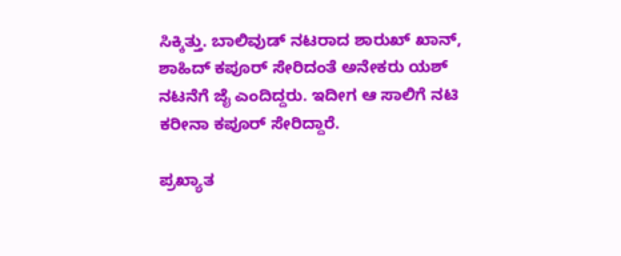ಸಿಕ್ಕಿತ್ತು. ಬಾಲಿವುಡ್ ನಟರಾದ ಶಾರುಖ್ ಖಾನ್, ಶಾಹಿದ್ ಕಪೂರ್ ಸೇರಿದಂತೆ ಅನೇಕರು ಯಶ್ ನಟನೆಗೆ ಜೈ ಎಂದಿದ್ದರು. ಇದೀಗ ಆ ಸಾಲಿಗೆ ನಟಿ ಕರೀನಾ ಕಪೂರ್ ಸೇರಿದ್ದಾರೆ.

ಪ್ರಖ್ಯಾತ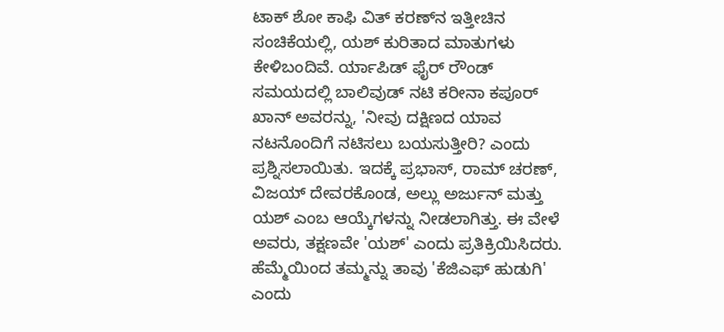ಟಾಕ್ ಶೋ ಕಾಫಿ ವಿತ್ ಕರಣ್‌ನ ಇತ್ತೀಚಿನ ಸಂಚಿಕೆಯಲ್ಲಿ, ಯಶ್ ಕುರಿತಾದ ಮಾತುಗಳು ಕೇಳಿಬಂದಿವೆ. ರ್ಯಾಪಿಡ್ ಫೈರ್ ರೌಂಡ್ ಸಮಯದಲ್ಲಿ ಬಾಲಿವುಡ್ ನಟಿ ಕರೀನಾ ಕಪೂರ್ ಖಾನ್ ಅವರನ್ನು, 'ನೀವು ದಕ್ಷಿಣದ ಯಾವ ನಟನೊಂದಿಗೆ ನಟಿಸಲು ಬಯಸುತ್ತೀರಿ? ಎಂದು ಪ್ರಶ್ನಿಸಲಾಯಿತು. ಇದಕ್ಕೆ ಪ್ರಭಾಸ್, ರಾಮ್ ಚರಣ್, ವಿಜಯ್ ದೇವರಕೊಂಡ, ಅಲ್ಲು ಅರ್ಜುನ್ ಮತ್ತು ಯಶ್ ಎಂಬ ಆಯ್ಕೆಗಳನ್ನು ನೀಡಲಾಗಿತ್ತು. ಈ ವೇಳೆ ಅವರು, ತಕ್ಷಣವೇ 'ಯಶ್' ಎಂದು ಪ್ರತಿಕ್ರಿಯಿಸಿದರು. ಹೆಮ್ಮೆಯಿಂದ ತಮ್ಮನ್ನು ತಾವು 'ಕೆಜಿಎಫ್ ಹುಡುಗಿ' ಎಂದು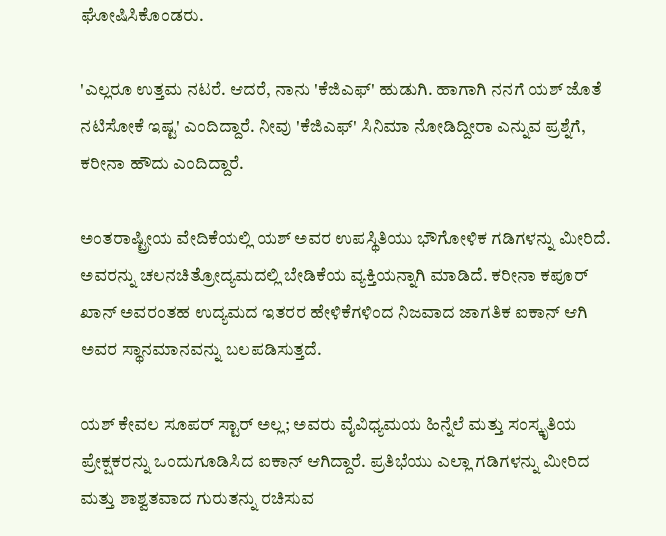ಘೋಷಿಸಿಕೊಂಡರು.

'ಎಲ್ಲರೂ ಉತ್ತಮ ನಟರೆ. ಆದರೆ, ನಾನು 'ಕೆಜಿಎಫ್' ಹುಡುಗಿ. ಹಾಗಾಗಿ ನನಗೆ ಯಶ್ ಜೊತೆ ನಟಿಸೋಕೆ ಇಷ್ಟ' ಎಂದಿದ್ದಾರೆ. ನೀವು 'ಕೆಜಿಎಫ್' ಸಿನಿಮಾ ನೋಡಿದ್ದೀರಾ ಎನ್ನುವ ಪ್ರಶ್ನೆಗೆ, ಕರೀನಾ ಹೌದು ಎಂದಿದ್ದಾರೆ.

ಅಂತರಾಷ್ಟ್ರೀಯ ವೇದಿಕೆಯಲ್ಲಿ ಯಶ್ ಅವರ ಉಪಸ್ಥಿತಿಯು ಭೌಗೋಳಿಕ ಗಡಿಗಳನ್ನು ಮೀರಿದೆ. ಅವರನ್ನು ಚಲನಚಿತ್ರೋದ್ಯಮದಲ್ಲಿ ಬೇಡಿಕೆಯ ವ್ಯಕ್ತಿಯನ್ನಾಗಿ ಮಾಡಿದೆ. ಕರೀನಾ ಕಪೂರ್ ಖಾನ್ ಅವರಂತಹ ಉದ್ಯಮದ ಇತರರ ಹೇಳಿಕೆಗಳಿಂದ ನಿಜವಾದ ಜಾಗತಿಕ ಐಕಾನ್ ಆಗಿ ಅವರ ಸ್ಥಾನಮಾನವನ್ನು ಬಲಪಡಿಸುತ್ತದೆ.

ಯಶ್ ಕೇವಲ ಸೂಪರ್ ಸ್ಟಾರ್ ಅಲ್ಲ; ಅವರು ವೈವಿಧ್ಯಮಯ ಹಿನ್ನೆಲೆ ಮತ್ತು ಸಂಸ್ಕೃತಿಯ ಪ್ರೇಕ್ಷಕರನ್ನು ಒಂದುಗೂಡಿಸಿದ ಐಕಾನ್ ಆಗಿದ್ದಾರೆ. ಪ್ರತಿಭೆಯು ಎಲ್ಲಾ ಗಡಿಗಳನ್ನು ಮೀರಿದ ಮತ್ತು ಶಾಶ್ವತವಾದ ಗುರುತನ್ನು ರಚಿಸುವ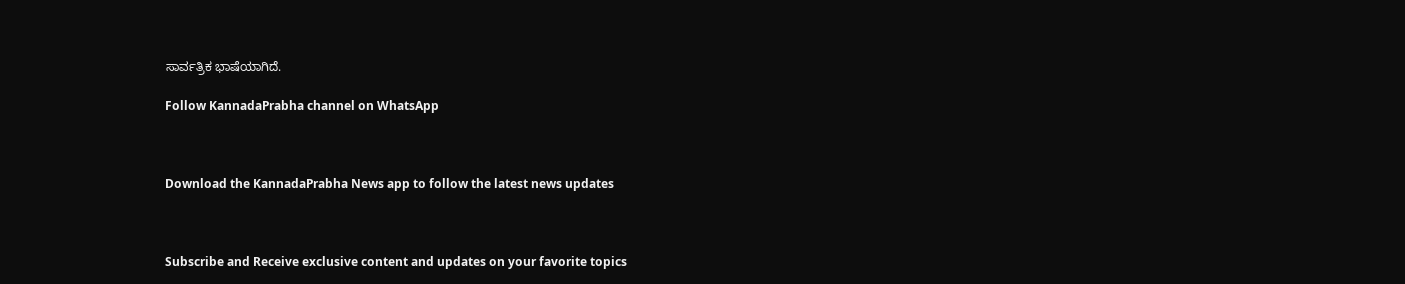ಸಾರ್ವತ್ರಿಕ ಭಾಷೆಯಾಗಿದೆ.

Follow KannadaPrabha channel on WhatsApp



Download the KannadaPrabha News app to follow the latest news updates



Subscribe and Receive exclusive content and updates on your favorite topics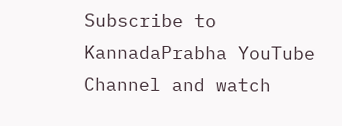Subscribe to KannadaPrabha YouTube Channel and watch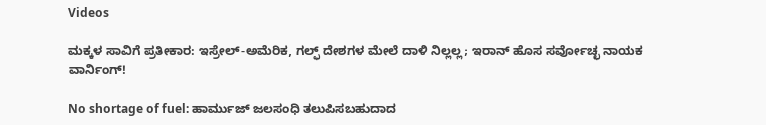Videos

ಮಕ್ಕಳ ಸಾವಿಗೆ ಪ್ರತೀಕಾರ: ಇಸ್ರೇಲ್-ಅಮೆರಿಕ, ಗಲ್ಫ್ ದೇಶಗಳ ಮೇಲೆ ದಾಳಿ ನಿಲ್ಲಲ್ಲ; ಇರಾನ್ ಹೊಸ ಸರ್ವೋಚ್ಛ ನಾಯಕ ವಾರ್ನಿಂಗ್!

No shortage of fuel: ಹಾರ್ಮುಜ್ ಜಲಸಂಧಿ ತಲುಪಿಸಬಹುದಾದ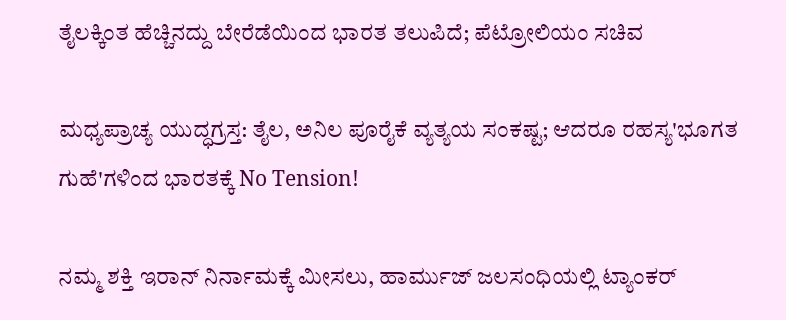ತೈಲಕ್ಕಿಂತ ಹೆಚ್ಚಿನದ್ದು ಬೇರೆಡೆಯಿಂದ ಭಾರತ ತಲುಪಿದೆ; ಪೆಟ್ರೋಲಿಯಂ ಸಚಿವ

ಮಧ್ಯಪ್ರಾಚ್ಯ ಯುದ್ಧಗ್ರಸ್ತ: ತೈಲ, ಅನಿಲ ಪೂರೈಕೆ ವ್ಯತ್ಯಯ ಸಂಕಷ್ಟ; ಆದರೂ ರಹಸ್ಯ'ಭೂಗತ ಗುಹೆ'ಗಳಿಂದ ಭಾರತಕ್ಕೆ No Tension!

ನಮ್ಮ ಶಕ್ತಿ ಇರಾನ್ ನಿರ್ನಾಮಕ್ಕೆ ಮೀಸಲು, ಹಾರ್ಮುಜ್ ಜಲಸಂಧಿಯಲ್ಲಿ ಟ್ಯಾಂಕರ್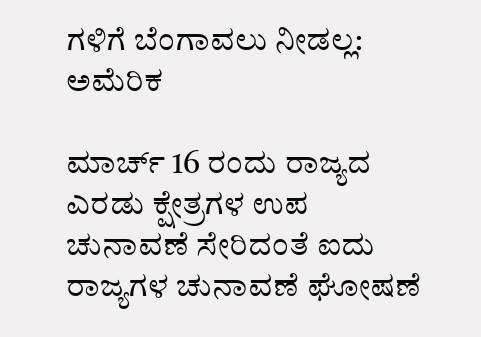ಗಳಿಗೆ ಬೆಂಗಾವಲು ನೀಡಲ್ಲ: ಅಮೆರಿಕ

ಮಾರ್ಚ್ 16 ರಂದು ರಾಜ್ಯದ ಎರಡು ಕ್ಷೇತ್ರಗಳ ಉಪ ಚುನಾವಣೆ ಸೇರಿದಂತೆ ಐದು ರಾಜ್ಯಗಳ ಚುನಾವಣೆ ಘೋಷಣೆ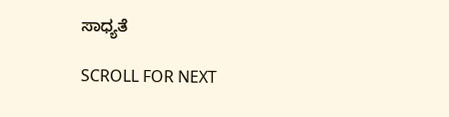ಸಾಧ್ಯತೆ

SCROLL FOR NEXT